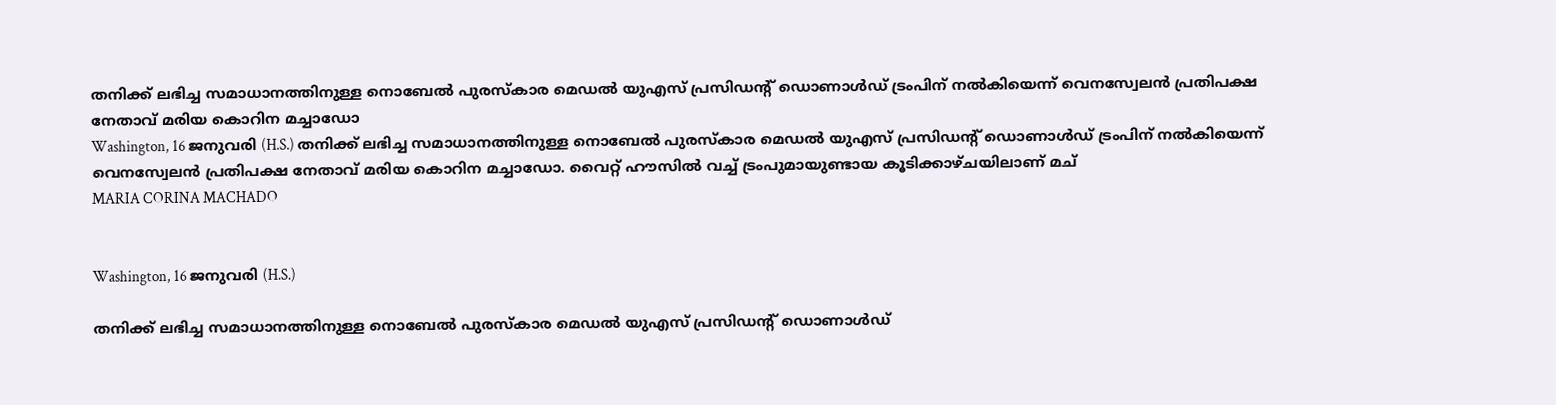തനിക്ക് ലഭിച്ച സമാധാനത്തിനുള്ള നൊബേല്‍ പുരസ്‌കാര മെഡല്‍ യുഎസ്‌ പ്രസിഡന്‍റ് ഡൊണാള്‍ഡ് ട്രംപിന് നല്‍കിയെന്ന് വെനസ്വേലന്‍ പ്രതിപക്ഷ നേതാവ് മരിയ കൊറിന മച്ചാഡോ
Washington, 16 ജനുവരി (H.S.) തനിക്ക് ലഭിച്ച സമാധാനത്തിനുള്ള നൊബേല്‍ പുരസ്‌കാര മെഡല്‍ യുഎസ്‌ പ്രസിഡന്‍റ് ഡൊണാള്‍ഡ് ട്രംപിന് നല്‍കിയെന്ന് വെനസ്വേലന്‍ പ്രതിപക്ഷ നേതാവ് മരിയ കൊറിന മച്ചാഡോ. വൈറ്റ് ഹൗസില്‍ വച്ച് ട്രംപുമായുണ്ടായ കൂടിക്കാഴ്‌ചയിലാണ് മച്
MARIA CORINA MACHADO


Washington, 16 ജനുവരി (H.S.)

തനിക്ക് ലഭിച്ച സമാധാനത്തിനുള്ള നൊബേല്‍ പുരസ്‌കാര മെഡല്‍ യുഎസ്‌ പ്രസിഡന്‍റ് ഡൊണാള്‍ഡ്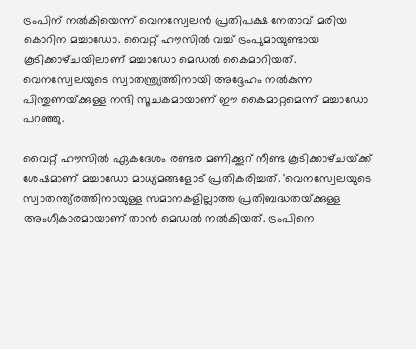ട്രംപിന് നല്‍കിയെന്ന് വെനസ്വേലന്‍ പ്രതിപക്ഷ നേതാവ് മരിയ കൊറിന മച്ചാഡോ. വൈറ്റ് ഹൗസില്‍ വച്ച് ട്രംപുമായുണ്ടായ കൂടിക്കാഴ്‌ചയിലാണ് മച്ചാഡോ മെഡല്‍ കൈമാറിയത്. വെനസ്വേലയുടെ സ്വാതന്ത്ര്യത്തിനായി അദ്ദേഹം നല്‍കുന്ന പിന്തുണയ്‌ക്കുള്ള നന്ദി സൂചകമായാണ് ഈ കൈമാറ്റമെന്ന് മച്ചാഡോ പറഞ്ഞു.

വൈറ്റ് ഹൗസില്‍ ഏകദേശം രണ്ടര മണിക്കൂറ് നീണ്ട കൂടിക്കാഴ്‌ചയ്‌ക്ക് ശേഷമാണ് മച്ചാഡോ മാധ്യമങ്ങളോട് പ്രതികരിച്ചത്. 'വെനസ്വേലയുടെ സ്വാതന്ത്യ്രത്തിനായുള്ള സമാനകളില്ലാത്ത പ്രതിബദ്ധതയ്‌ക്കുള്ള അംഗീകാരമായാണ് താന്‍ മെഡല്‍ നല്‍കിയത്. ട്രംപിനെ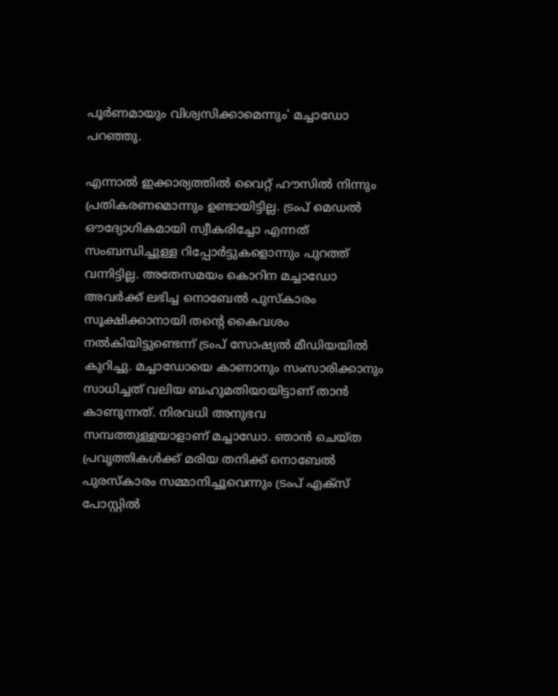പൂര്‍ണമായും വിശ്വസിക്കാമെന്നും' മച്ചാഡോ പറഞ്ഞു.

എന്നാല്‍ ഇക്കാര്യത്തില്‍ വൈറ്റ് ഹൗസില്‍ നിന്നും പ്രതികരണമൊന്നും ഉണ്ടായിട്ടില്ല. ട്രംപ് മെഡല്‍ ഔദ്യോഗികമായി സ്വീകരിച്ചോ എന്നത് സംബന്ധിച്ചുള്ള റിപ്പോര്‍ട്ടുകളൊന്നും പുറത്ത് വന്നിട്ടില്ല. അതേസമയം കൊറിന മച്ചാഡോ അവര്‍ക്ക് ലഭിച്ച നൊബേല്‍ പുസ്‌കാരം സൂക്ഷിക്കാനായി തന്‍റെ കൈവശം നല്‍കിയിട്ടുണ്ടെന്ന് ട്രംപ് സോഷ്യല്‍ മീഡിയയില്‍ കുറിച്ചു. മച്ചാഡോയെ കാണാനും സംസാരിക്കാനും സാധിച്ചത് വലിയ ബഹുമതിയായിട്ടാണ് താന്‍ കാണുന്നത്. നിരവധി അനുഭവ സമ്പത്തുള്ളയാളാണ് മച്ചാഡോ. ഞാന്‍ ചെയ്‌ത പ്രവൃത്തികള്‍ക്ക് മരിയ തനിക്ക് നൊബേല്‍ പുരസ്‌കാരം സമ്മാനിച്ചൂവെന്നും ട്രംപ് എക്‌സ് പോസ്റ്റില്‍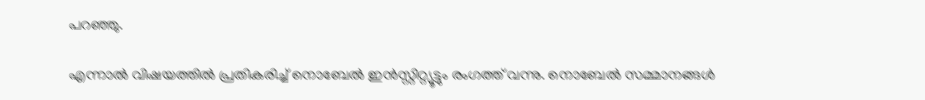പറഞ്ഞു.

എന്നാല്‍ വിഷയത്തില്‍ പ്രതികരിച്ച് നൊബേല്‍ ഇന്‍സ്റ്റിറ്റ്യൂട്ടും രംഗത്ത് വന്നു. നൊബേല്‍ സമ്മാനങ്ങള്‍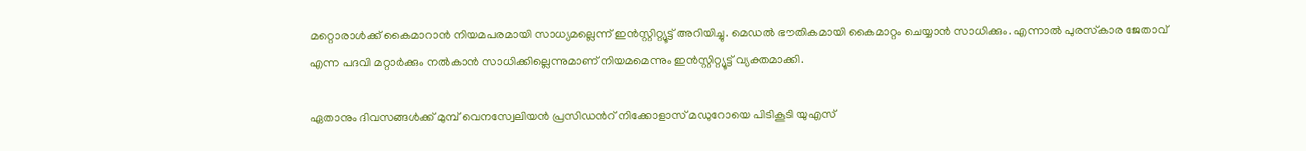മറ്റൊരാള്‍ക്ക് കൈമാറാന്‍ നിയമപരമായി സാധ്യമല്ലെന്ന് ഇന്‍സ്റ്റിറ്റ്യൂട്ട് അറിയിച്ചു. മെഡല്‍ ഭൗതികമായി കൈമാറ്റം ചെയ്യാന്‍ സാധിക്കും. എന്നാല്‍ പുരസ്‌കാര ജേതാവ് എന്ന പദവി മറ്റാര്‍ക്കും നല്‍കാന്‍ സാധിക്കില്ലെന്നുമാണ് നിയമമെന്നും ഇന്‍സ്റ്റിറ്റ്യൂട്ട് വ്യക്തമാക്കി.

ഏതാനും ദിവസങ്ങള്‍ക്ക് മുമ്പ് വെനസ്വേലിയന്‍ പ്രസിഡന്‍റ് നിക്കോളാസ്‌ മഡുറോയെ പിടികൂടി യുഎസ്‌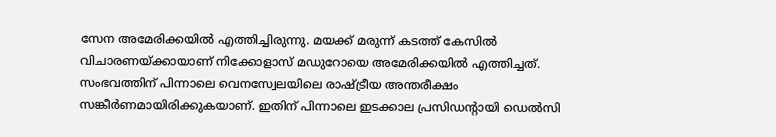സേന അമേരിക്കയില്‍ എത്തിച്ചിരുന്നു. മയക്ക് മരുന്ന് കടത്ത് കേസില്‍ വിചാരണയ്‌ക്കായാണ് നിക്കോളാസ് മഡുറോയെ അമേരിക്കയില്‍ എത്തിച്ചത്. സംഭവത്തിന് പിന്നാലെ വെനസ്വേലയിലെ രാഷ്‌ട്രീയ അന്തരീക്ഷം സങ്കീര്‍ണമായിരിക്കുകയാണ്. ഇതിന് പിന്നാലെ ഇടക്കാല പ്രസിഡന്‍റായി ഡെല്‍സി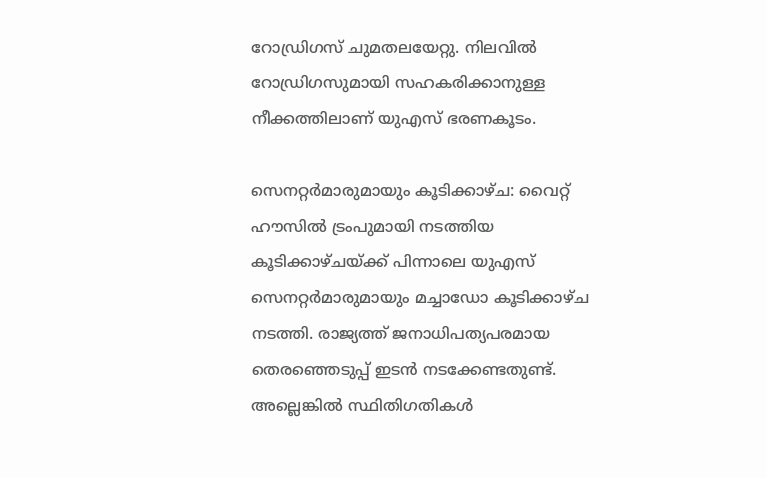റോഡ്രിഗസ് ചുമതലയേറ്റു. നിലവില്‍ റോഡ്രിഗസുമായി സഹകരിക്കാനുള്ള നീക്കത്തിലാണ് യുഎസ്‌ ഭരണകൂടം.

സെനറ്റര്‍മാരുമായും കൂടിക്കാഴ്‌ച: വൈറ്റ് ഹൗസില്‍ ട്രംപുമായി നടത്തിയ കൂടിക്കാഴ്‌ചയ്‌ക്ക് പിന്നാലെ യുഎസ്‌ സെനറ്റര്‍മാരുമായും മച്ചാഡോ കൂടിക്കാഴ്‌ച നടത്തി. രാജ്യത്ത് ജനാധിപത്യപരമായ തെരഞ്ഞെടുപ്പ് ഇടന്‍ നടക്കേണ്ടതുണ്ട്. അല്ലെങ്കില്‍ സ്ഥിതിഗതികള്‍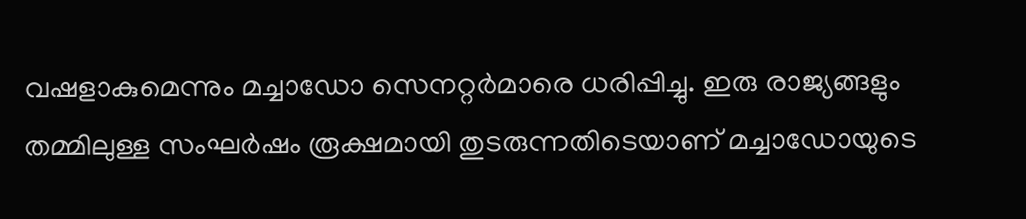വഷളാകുമെന്നും മച്ചാഡോ സെനറ്റര്‍മാരെ ധരിപ്പിച്ചു. ഇരു രാജ്യങ്ങളും തമ്മിലുള്ള സംഘര്‍ഷം രൂക്ഷമായി തുടരുന്നതിടെയാണ് മച്ചാഡോയുടെ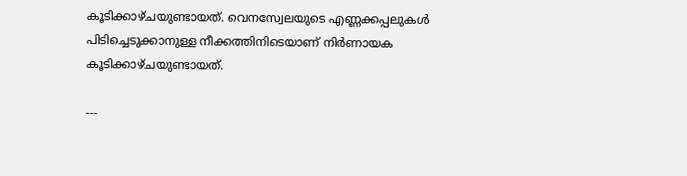കൂടിക്കാഴ്‌ചയുണ്ടായത്. വെനസ്വേലയുടെ എണ്ണക്കപ്പലുകള്‍ പിടിച്ചെടുക്കാനുള്ള നീക്കത്തിനിടെയാണ് നിര്‍ണായക കൂടിക്കാഴ്‌ചയുണ്ടായത്.

---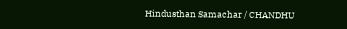Hindusthan Samachar / CHANDHU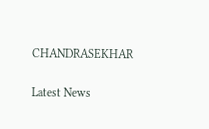CHANDRASEKHAR


Latest News